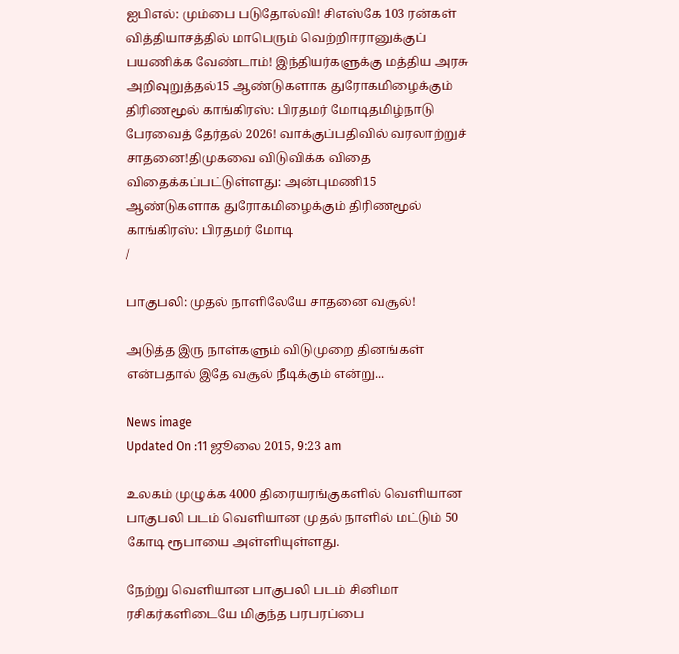ஐபிஎல்: மும்பை படுதோல்வி! சிஎஸ்கே 103 ரன்கள் வித்தியாசத்தில் மாபெரும் வெற்றிஈரானுக்குப் பயணிக்க வேண்டாம்! இந்தியர்களுக்கு மத்திய அரசு அறிவுறுத்தல்15 ஆண்டுகளாக துரோகமிழைக்கும் திரிணமூல் காங்கிரஸ்: பிரதமர் மோடிதமிழ்நாடு பேரவைத் தேர்தல் 2026! வாக்குப்பதிவில் வரலாற்றுச் சாதனை!திமுகவை விடுவிக்க விதை விதைக்கப்பட்டுள்ளது: அன்புமணி15 ஆண்டுகளாக துரோகமிழைக்கும் திரிணமூல் காங்கிரஸ்: பிரதமர் மோடி
/

பாகுபலி: முதல் நாளிலேயே சாதனை வசூல்!

அடுத்த இரு நாள்களும் விடுமுறை தினங்கள் என்பதால் இதே வசூல் நீடிக்கும் என்று...

News image
Updated On :11 ஜூலை 2015, 9:23 am

உலகம் முழுக்க 4000 திரையரங்குகளில் வெளியான பாகுபலி படம் வெளியான முதல் நாளில் மட்டும் 50 கோடி ரூபாயை அள்ளியுள்ளது.

நேற்று வெளியான பாகுபலி படம் சினிமா ரசிகர்களிடையே மிகுந்த பரபரப்பை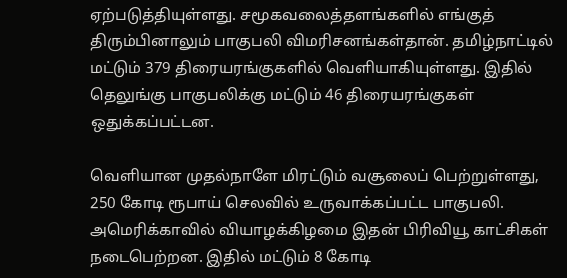ஏற்படுத்தியுள்ளது. சமூகவலைத்தளங்களில் எங்குத் திரும்பினாலும் பாகுபலி விமரிசனங்கள்தான். தமிழ்நாட்டில் மட்டும் 379 திரையரங்குகளில் வெளியாகியுள்ளது. இதில் தெலுங்கு பாகுபலிக்கு மட்டும் 46 திரையரங்குகள் ஒதுக்கப்பட்டன.

வெளியான முதல்நாளே மிரட்டும் வசூலைப் பெற்றுள்ளது, 250 கோடி ரூபாய் செலவில் உருவாக்கப்பட்ட பாகுபலி. அமெரிக்காவில் வியாழக்கிழமை இதன் பிரிவியூ காட்சிகள் நடைபெற்றன. இதில் மட்டும் 8 கோடி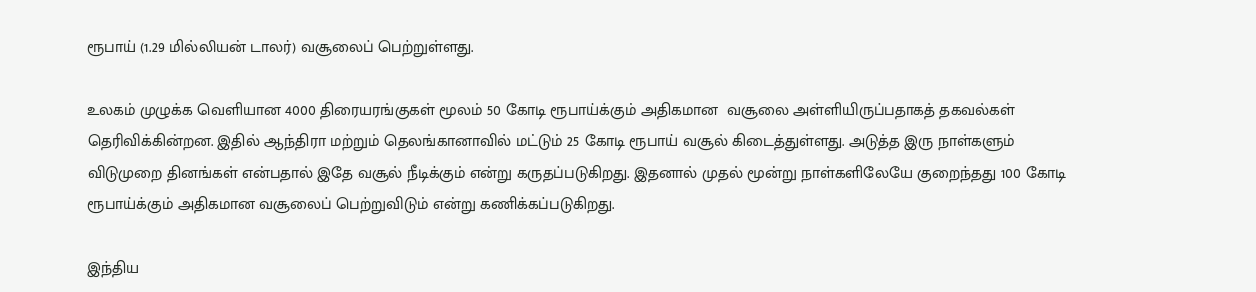ரூபாய் (1.29 மில்லியன் டாலர்) வசூலைப் பெற்றுள்ளது.

உலகம் முழுக்க வெளியான 4000 திரையரங்குகள் மூலம் 50 கோடி ரூபாய்க்கும் அதிகமான  வசூலை அள்ளியிருப்பதாகத் தகவல்கள் தெரிவிக்கின்றன. இதில் ஆந்திரா மற்றும் தெலங்கானாவில் மட்டும் 25 கோடி ரூபாய் வசூல் கிடைத்துள்ளது. அடுத்த இரு நாள்களும் விடுமுறை தினங்கள் என்பதால் இதே வசூல் நீடிக்கும் என்று கருதப்படுகிறது. இதனால் முதல் மூன்று நாள்களிலேயே குறைந்தது 100 கோடி ரூபாய்க்கும் அதிகமான வசூலைப் பெற்றுவிடும் என்று கணிக்கப்படுகிறது.

இந்திய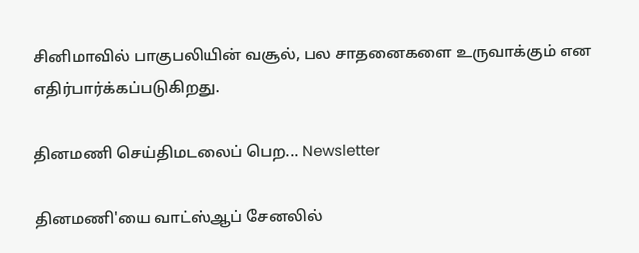சினிமாவில் பாகுபலியின் வசூல், பல சாதனைகளை உருவாக்கும் என எதிர்பார்க்கப்படுகிறது.

தினமணி செய்திமடலைப் பெற... Newsletter

தினமணி'யை வாட்ஸ்ஆப் சேனலில்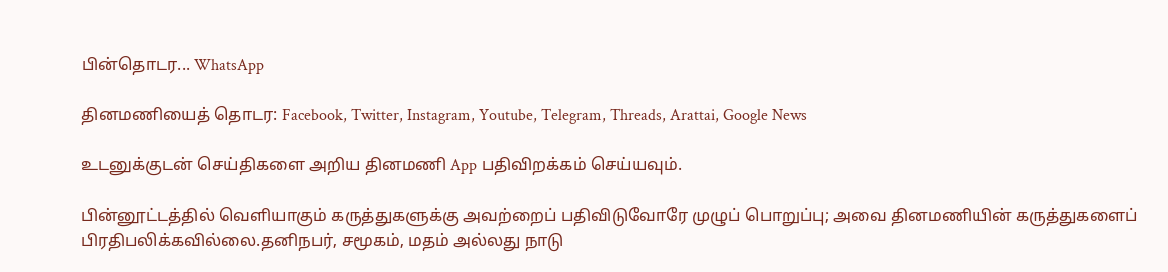பின்தொடர... WhatsApp

தினமணியைத் தொடர: Facebook, Twitter, Instagram, Youtube, Telegram, Threads, Arattai, Google News

உடனுக்குடன் செய்திகளை அறிய தினமணி App பதிவிறக்கம் செய்யவும்.

பின்னூட்டத்தில் வெளியாகும் கருத்துகளுக்கு அவற்றைப் பதிவிடுவோரே முழுப் பொறுப்பு; அவை தினமணியின் கருத்துகளைப் பிரதிபலிக்கவில்லை.தனிநபர், சமூகம், மதம் அல்லது நாடு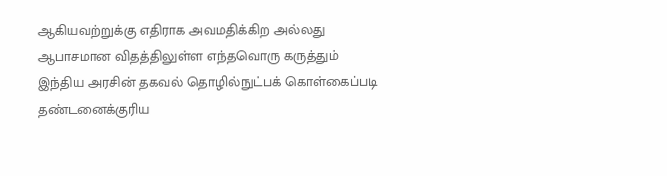ஆகியவற்றுக்கு எதிராக அவமதிக்கிற அல்லது ஆபாசமான விதத்திலுள்ள எந்தவொரு கருத்தும் இந்திய அரசின் தகவல் தொழில்நுட்பக் கொள்கைப்படி தண்டனைக்குரிய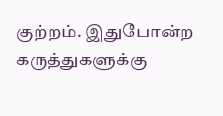குற்றம். இதுபோன்ற கருத்துகளுக்கு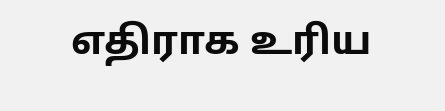எதிராக உரிய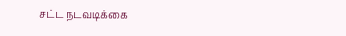சட்ட நடவடிக்கை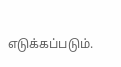எடுக்கப்படும்.